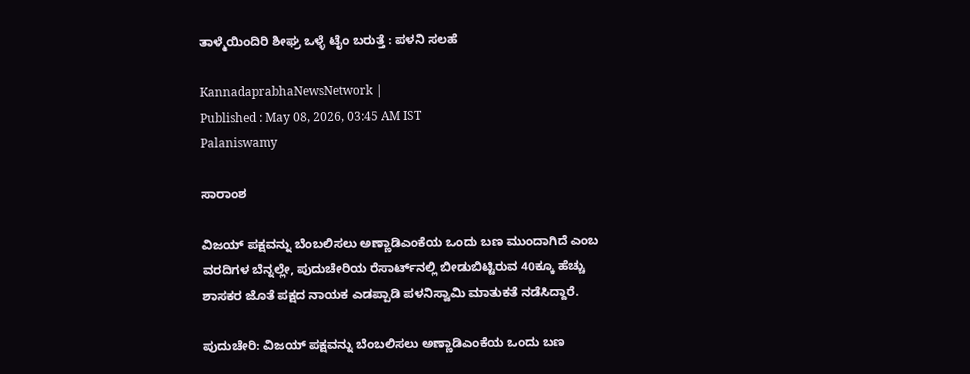ತಾಳ್ಮೆಯಿಂದಿರಿ ಶೀಘ್ರ ಒಳ್ಳೆ ಟೈಂ ಬರುತ್ತೆ : ಪಳನಿ ಸಲಹೆ

KannadaprabhaNewsNetwork |
Published : May 08, 2026, 03:45 AM IST
Palaniswamy

ಸಾರಾಂಶ

ವಿಜಯ್‌ ಪಕ್ಷವನ್ನು ಬೆಂಬಲಿಸಲು ಅಣ್ಣಾಡಿಎಂಕೆಯ ಒಂದು ಬಣ ಮುಂದಾಗಿದೆ ಎಂಬ ವರದಿಗಳ ಬೆನ್ನಲ್ಲೇ, ಪುದುಚೇರಿಯ ರೆಸಾರ್ಟ್‌ನಲ್ಲಿ ಬೀಡುಬಿಟ್ಟಿರುವ 40ಕ್ಕೂ ಹೆಚ್ಚು ಶಾಸಕರ ಜೊತೆ ಪಕ್ಷದ ನಾಯಕ ಎಡಪ್ಪಾಡಿ ಪಳನಿಸ್ವಾಮಿ ಮಾತುಕತೆ ನಡೆಸಿದ್ದಾರೆ.

ಪುದುಚೇರಿ: ವಿಜಯ್‌ ಪಕ್ಷವನ್ನು ಬೆಂಬಲಿಸಲು ಅಣ್ಣಾಡಿಎಂಕೆಯ ಒಂದು ಬಣ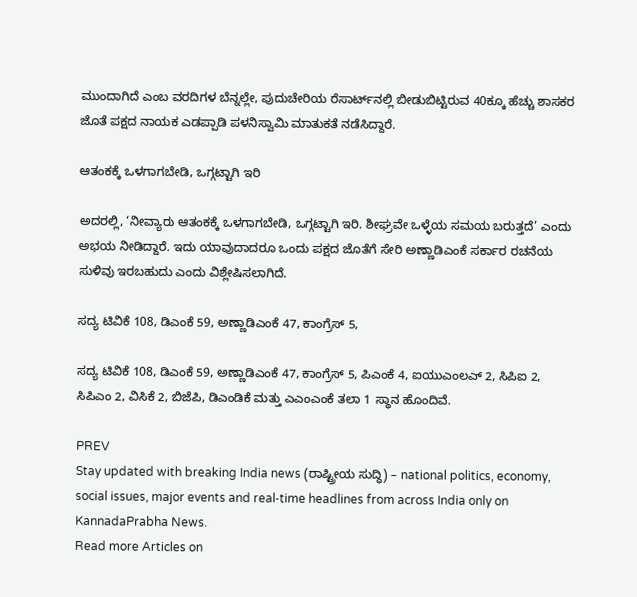ಮುಂದಾಗಿದೆ ಎಂಬ ವರದಿಗಳ ಬೆನ್ನಲ್ಲೇ, ಪುದುಚೇರಿಯ ರೆಸಾರ್ಟ್‌ನಲ್ಲಿ ಬೀಡುಬಿಟ್ಟಿರುವ 40ಕ್ಕೂ ಹೆಚ್ಚು ಶಾಸಕರ ಜೊತೆ ಪಕ್ಷದ ನಾಯಕ ಎಡಪ್ಪಾಡಿ ಪಳನಿಸ್ವಾಮಿ ಮಾತುಕತೆ ನಡೆಸಿದ್ದಾರೆ.

ಆತಂಕಕ್ಕೆ ಒಳಗಾಗಬೇಡಿ, ಒಗ್ಗಟ್ಟಾಗಿ ಇರಿ

ಅದರಲ್ಲಿ, ‘ನೀವ್ಯಾರು ಆತಂಕಕ್ಕೆ ಒಳಗಾಗಬೇಡಿ, ಒಗ್ಗಟ್ಟಾಗಿ ಇರಿ. ಶೀಘ್ರವೇ ಒಳ್ಳೆಯ ಸಮಯ ಬರುತ್ತದೆ’ ಎಂದು ಅಭಯ ನೀಡಿದ್ದಾರೆ. ಇದು ಯಾವುದಾದರೂ ಒಂದು ಪಕ್ಷದ ಜೊತೆಗೆ ಸೇರಿ ಅಣ್ಣಾಡಿಎಂಕೆ ಸರ್ಕಾರ ರಚನೆಯ ಸುಳಿವು ಇರಬಹುದು ಎಂದು ವಿಶ್ಲೇಷಿಸಲಾಗಿದೆ.

ಸದ್ಯ ಟಿವಿಕೆ 108, ಡಿಎಂಕೆ 59, ಅಣ್ಣಾಡಿಎಂಕೆ 47, ಕಾಂಗ್ರೆಸ್‌ 5,

ಸದ್ಯ ಟಿವಿಕೆ 108, ಡಿಎಂಕೆ 59, ಅಣ್ಣಾಡಿಎಂಕೆ 47, ಕಾಂಗ್ರೆಸ್‌ 5, ಪಿಎಂಕೆ 4, ಐಯುಎಂಲಎ್‌ 2, ಸಿಪಿಐ 2, ಸಿಪಿಎಂ 2, ವಿಸಿಕೆ 2, ಬಿಜೆಪಿ, ಡಿಎಂಡಿಕೆ ಮತ್ತು ಎಎಂಎಂಕೆ ತಲಾ 1 ಸ್ಥಾನ ಹೊಂದಿವೆ.

PREV
Stay updated with breaking India news (ರಾಷ್ಟ್ರೀಯ ಸುದ್ಧಿ) – national politics, economy, social issues, major events and real‑time headlines from across India only on KannadaPrabha News.
Read more Articles on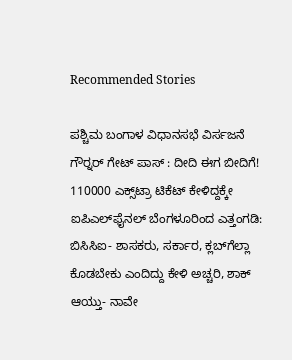Recommended Stories

ಪಶ್ಚಿಮ ಬಂಗಾಳ ವಿಧಾನಸಭೆ ವಿರ್ಸಜನೆ ಗೌರ್‍ನರ್‌ ಗೇಟ್‌ ಪಾಸ್‌ : ದೀದಿ ಈಗ ಬೀದಿಗೆ!
110000 ಎಕ್ಸ್‌ಟ್ರಾ ಟಿಕೆಟ್‌ ಕೇಳಿದ್ದಕ್ಕೇ ಐಪಿಎಲ್‌ಫೈನಲ್‌ ಬೆಂಗಳೂರಿಂದ ಎತ್ತಂಗಡಿ: ಬಿಸಿಸಿಐ- ಶಾಸಕರು, ಸರ್ಕಾರ, ಕ್ಲಬ್‌ಗೆಲ್ಲಾ ಕೊಡಬೇಕು ಎಂದಿದ್ದು ಕೇಳಿ ಅಚ್ಚರಿ, ಶಾಕ್‌ ಆಯ್ತು- ನಾವೇ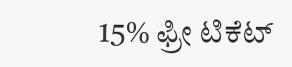15% ಫ್ರೀ ಟಿಕೆಟ್‌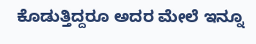ಕೊಡುತ್ತಿದ್ದರೂ ಅದರ ಮೇಲೆ ಇನ್ನೂ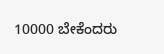10000 ಬೇಕೆಂದರು